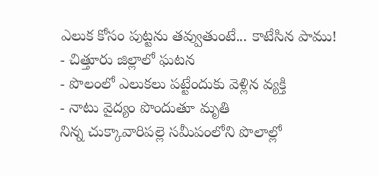ఎలుక కోసం పుట్టను తవ్వుతుంటే... కాటేసిన పాము!
- చిత్తూరు జిల్లాలో ఘటన
- పొలంలో ఎలుకలు పట్టేందుకు వెళ్లిన వ్యక్తి
- నాటు వైద్యం పొందుతూ మృతి
నిన్న చుక్కావారిపల్లె సమీపంలోని పొలాల్లో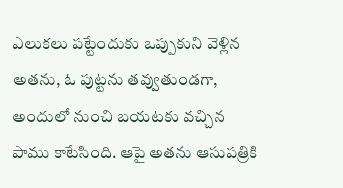ఎలుకలు పట్టేందుకు ఒప్పుకుని వెళ్లిన అతను, ఓ పుట్టను తవ్వుతుండగా, అందులో నుంచి బయటకు వచ్చిన పాము కాటేసింది. ఆపై అతను ఆసుపత్రికి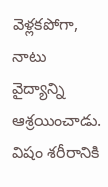వెళ్లకపోగా, నాటు వైద్యాన్ని ఆశ్రయించాడు. విషం శరీరానికి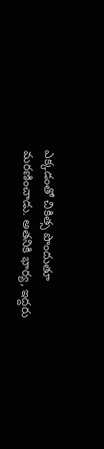ఎక్కడంతో చికిత్స పొందుతూ మరణించాడు. అతనికి భార్య, ఇద్దరు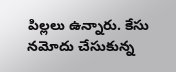పిల్లలు ఉన్నారు. కేసు నమోదు చేసుకున్న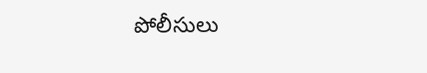పోలీసులు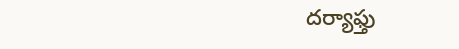దర్యాఫ్తు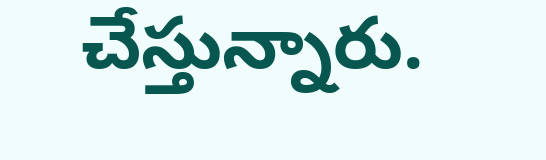చేస్తున్నారు.